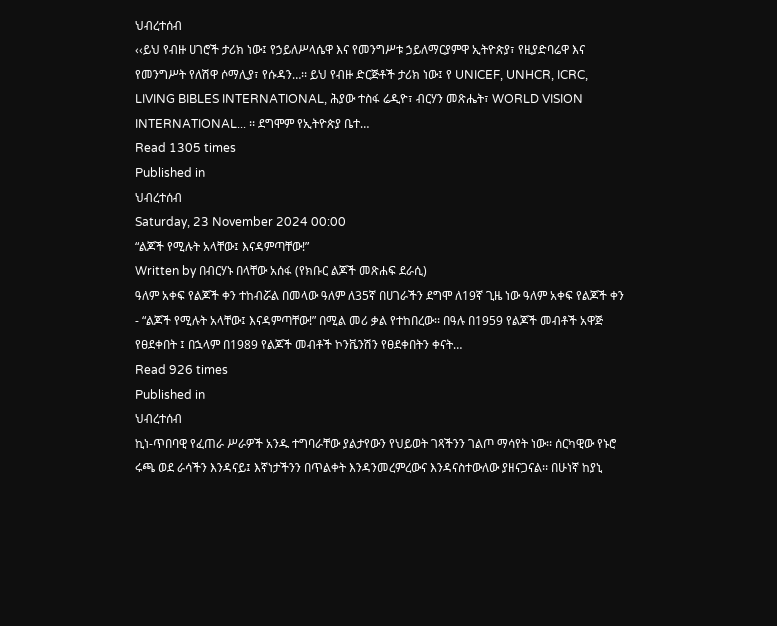ህብረተሰብ
‹‹ይህ የብዙ ሀገሮች ታሪክ ነው፤ የኃይለሥላሴዋ እና የመንግሥቱ ኃይለማርያምዋ ኢትዮጵያ፣ የዚያድባሬዋ እና የመንግሥት የለሽዋ ሶማሊያ፣ የሱዳን…፡፡ ይህ የብዙ ድርጅቶች ታሪክ ነው፤ የ UNICEF, UNHCR, ICRC, LIVING BIBLES INTERNATIONAL, ሕያው ተስፋ ሬዲዮ፣ ብርሃን መጽሔት፣ WORLD VISION INTERNATIONAL... ፡፡ ደግሞም የኢትዮጵያ ቤተ…
Read 1305 times
Published in
ህብረተሰብ
Saturday, 23 November 2024 00:00
“ልጆች የሚሉት አላቸው፤ እናዳምጣቸው!”
Written by በብርሃኑ በላቸው አሰፋ (የክቡር ልጆች መጽሐፍ ደራሲ)
ዓለም አቀፍ የልጆች ቀን ተከብሯል በመላው ዓለም ለ35ኛ በሀገራችን ደግሞ ለ19ኛ ጊዜ ነው ዓለም አቀፍ የልጆች ቀን - “ልጆች የሚሉት አላቸው፤ እናዳምጣቸው!” በሚል መሪ ቃል የተከበረው፡፡ በዓሉ በ1959 የልጆች መብቶች አዋጅ የፀደቀበት ፤ በኋላም በ1989 የልጆች መብቶች ኮንቬንሽን የፀደቀበትን ቀናት…
Read 926 times
Published in
ህብረተሰብ
ኪነ-ጥበባዊ የፈጠራ ሥራዎች አንዱ ተግባራቸው ያልታየውን የህይወት ገጻችንን ገልጦ ማሳየት ነው፡፡ ሰርካዊው የኑሮ ሩጫ ወደ ራሳችን እንዳናይ፤ እኛነታችንን በጥልቀት እንዳንመረምረውና እንዳናስተውለው ያዘናጋናል፡፡ በሁነኛ ከያኒ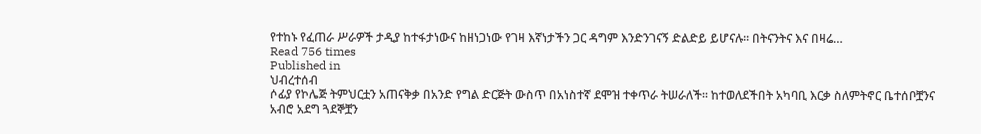የተከኑ የፈጠራ ሥራዎች ታዲያ ከተፋታነውና ከዘነጋነው የገዛ እኛነታችን ጋር ዳግም እንድንገናኝ ድልድይ ይሆናሉ፡፡ በትናንትና እና በዛሬ…
Read 756 times
Published in
ህብረተሰብ
ሶፊያ የኮሌጅ ትምህርቷን አጠናቅቃ በአንድ የግል ድርጅት ውስጥ በአነስተኛ ደሞዝ ተቀጥራ ትሠራለች፡፡ ከተወለደችበት አካባቢ እርቃ ስለምትኖር ቤተሰቦቿንና አብሮ አደግ ጓደኞቿን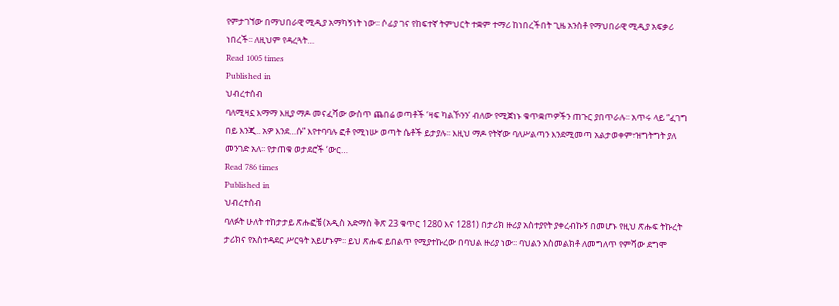የምታገኘው በማህበራዊ ሚዲያ አማካኝነት ነው፡፡ ሶፊያ ገና የከፍተኛ ትምህርት ተቋም ተማሪ ከነበረችበት ጊዜ አንስቶ የማህበራዊ ሚዲያ አፍቃሪ ነበረች፡፡ ለዚህም የዳረጓት…
Read 1005 times
Published in
ህብረተሰብ
ባለሚዛኗ እማማ እዚያ ማዶ መናፈሻው ውስጥ ጨበሬ ወጣቶች ‘ዛፍ ካልኾንን’ ብለው የሚጀነኑ ቁጥቋጦዎችን ጠጉር ያበጥራሉ፡፡ አጥሩ ላይ “ፈገግ በይ እንጂ.. አዎ እንደ…ሱ” እየተባባሉ ፎቶ የሚነሡ ወጣት ሴቶች ይታያሉ፡፡ እዚህ ማዶ የትኛው ባለሥልጣን እንደሚመጣ አልታወቀም፣ዝግትግት ያለ መንገድ አለ፡፡ የታጠቁ ወታደሮች ‘ውር…
Read 786 times
Published in
ህብረተሰብ
ባለፉት ሁለት ተከታታይ ጽሑፎቼ (አዲስ አድማስ ቅጽ 23 ቁጥር 1280 እና 1281) በታሪክ ዙሪያ አስተያየት ያቀረብኩኝ በመሆኑ የዚህ ጽሑፍ ትኩረት ታሪክና የአስተዳደር ሥርዓት አይሆኑም፡፡ ይህ ጽሑፍ ይበልጥ የሚያተኩረው በባህል ዙሪያ ነው፡፡ ባህልን አስመልክቶ ለመግለጥ የምሻው ደግሞ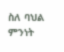ስለ ባህል ምንነት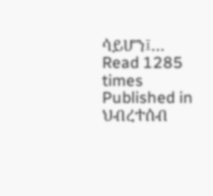ሳይሆን፤…
Read 1285 times
Published in
ህብረተሰብ